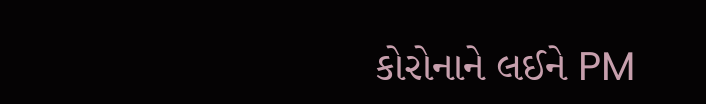કોરોનાને લઈને PM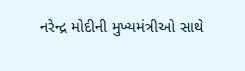નરેન્દ્ર મોદીની મુખ્યમંત્રીઓ સાથે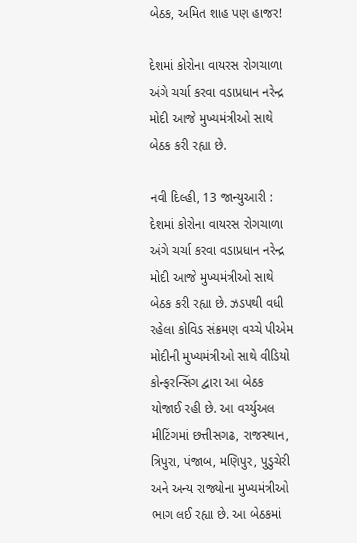બેઠક, અમિત શાહ પણ હાજર!

દેશમાં કોરોના વાયરસ રોગચાળા અંગે ચર્ચા કરવા વડાપ્રધાન નરેન્દ્ર મોદી આજે મુખ્યમંત્રીઓ સાથે બેઠક કરી રહ્યા છે.

નવી દિલ્હી, 13 જાન્યુઆરી : દેશમાં કોરોના વાયરસ રોગચાળા અંગે ચર્ચા કરવા વડાપ્રધાન નરેન્દ્ર મોદી આજે મુખ્યમંત્રીઓ સાથે બેઠક કરી રહ્યા છે. ઝડપથી વધી રહેલા કોવિડ સંક્રમણ વચ્ચે પીએમ મોદીની મુખ્યમંત્રીઓ સાથે વીડિયો કોન્ફરન્સિંગ દ્વારા આ બેઠક યોજાઈ રહી છે. આ વર્ચ્યુઅલ મીટિંગમાં છત્તીસગઢ, રાજસ્થાન, ત્રિપુરા, પંજાબ, મણિપુર, પુડુચેરી અને અન્ય રાજ્યોના મુખ્યમંત્રીઓ ભાગ લઈ રહ્યા છે. આ બેઠકમાં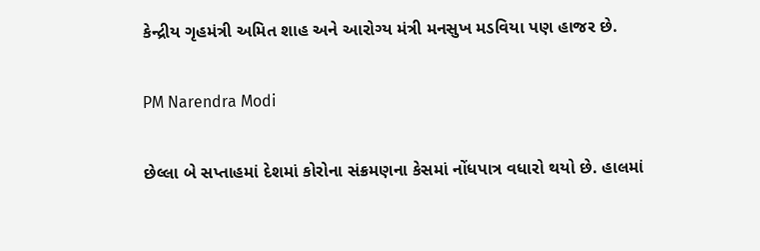કેન્દ્રીય ગૃહમંત્રી અમિત શાહ અને આરોગ્ય મંત્રી મનસુખ મડવિયા પણ હાજર છે.

PM Narendra Modi

છેલ્લા બે સપ્તાહમાં દેશમાં કોરોના સંક્રમણના કેસમાં નોંધપાત્ર વધારો થયો છે. હાલમાં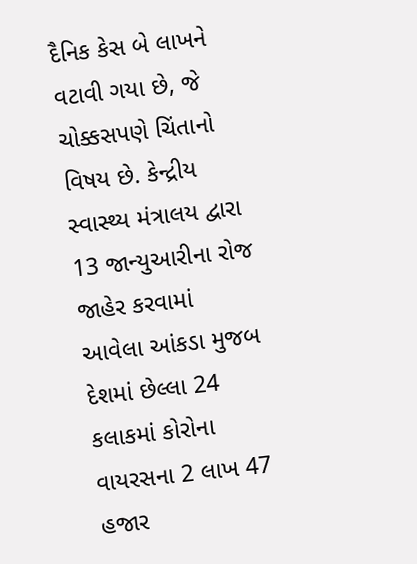દૈનિક કેસ બે લાખને વટાવી ગયા છે, જે ચોક્કસપણે ચિંતાનો વિષય છે. કેન્દ્રીય સ્વાસ્થ્ય મંત્રાલય દ્વારા 13 જાન્યુઆરીના રોજ જાહેર કરવામાં આવેલા આંકડા મુજબ દેશમાં છેલ્લા 24 કલાકમાં કોરોના વાયરસના 2 લાખ 47 હજાર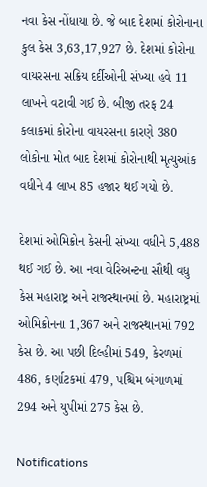નવા કેસ નોંધાયા છે. જે બાદ દેશમાં કોરોનાના કુલ કેસ 3,63,17,927 છે. દેશમાં કોરોના વાયરસના સક્રિય દર્દીઓની સંખ્યા હવે 11 લાખને વટાવી ગઈ છે. બીજી તરફ 24 કલાકમાં કોરોના વાયરસના કારણે 380 લોકોના મોત બાદ દેશમાં કોરોનાથી મૃત્યુઆંક વધીને 4 લાખ 85 હજાર થઈ ગયો છે.

દેશમાં ઓમિક્રોન કેસની સંખ્યા વધીને 5,488 થઈ ગઈ છે. આ નવા વેરિઅન્ટના સૌથી વધુ કેસ મહારાષ્ટ્ર અને રાજસ્થાનમાં છે. મહારાષ્ટ્રમાં ઓમિક્રોનના 1,367 અને રાજસ્થાનમાં 792 કેસ છે. આ પછી દિલ્હીમાં 549, કેરળમાં 486, કર્ણાટકમાં 479, પશ્ચિમ બંગાળમાં 294 અને યુપીમાં 275 કેસ છે.

Notifications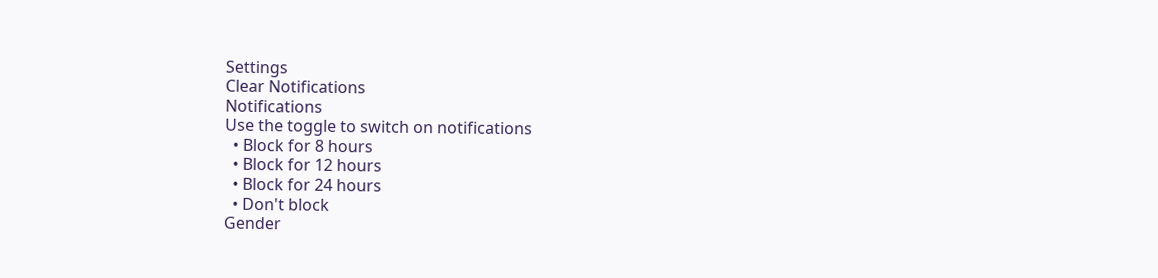Settings
Clear Notifications
Notifications
Use the toggle to switch on notifications
  • Block for 8 hours
  • Block for 12 hours
  • Block for 24 hours
  • Don't block
Gender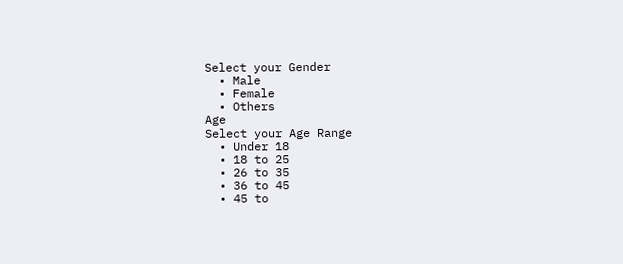Select your Gender
  • Male
  • Female
  • Others
Age
Select your Age Range
  • Under 18
  • 18 to 25
  • 26 to 35
  • 36 to 45
  • 45 to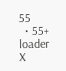55
  • 55+
loader
X